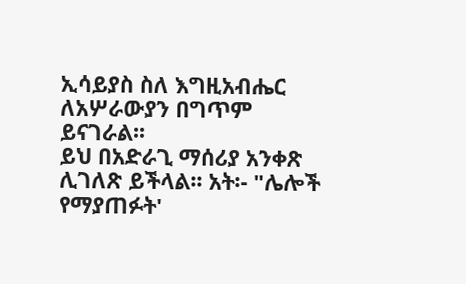ኢሳይያስ ስለ እግዚአብሔር ለአሦራውያን በግጥም ይናገራል፡፡
ይህ በአድራጊ ማሰሪያ አንቀጽ ሊገለጽ ይችላል፡፡ አት፡- "ሌሎች የማያጠፉት'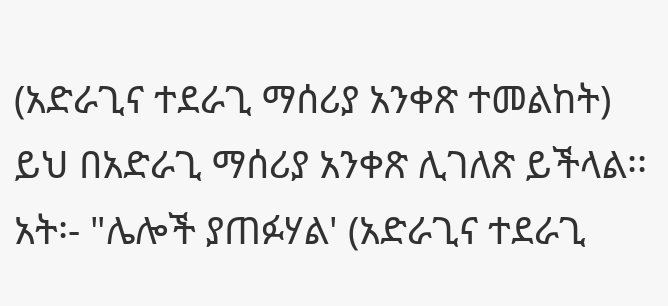(አድራጊና ተደራጊ ማሰሪያ አንቀጽ ተመልከት)
ይህ በአድራጊ ማሰሪያ አንቀጽ ሊገለጽ ይችላል፡፡ አት፡- "ሌሎች ያጠፉሃል' (አድራጊና ተደራጊ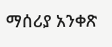ማሰሪያ አንቀጽ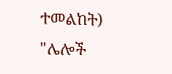ተመልከት)
"ሌሎች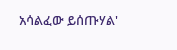አሳልፈው ይሰጡሃል'